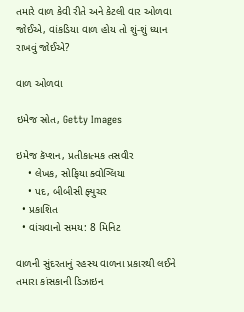તમારે વાળ કેવી રીતે અને કેટલી વાર ઓળવા જોઈએ, વાંકડિયા વાળ હોય તો શું-શું ધ્યાન રાખવું જોઈએ?

વાળ ઓળવા

ઇમેજ સ્રોત, Getty Images

ઇમેજ કૅપ્શન, પ્રતીકાત્મક તસવીર
    • લેખક, સોફિયા ક્વોગ્લિયા
    • પદ, બીબીસી ફ્યુચર
  • પ્રકાશિત
  • વાંચવાનો સમય: 8 મિનિટ

વાળની સુંદરતાનું રહસ્ય વાળના પ્રકારથી લઈને તમારા કાંસકાની ડિઝાઇન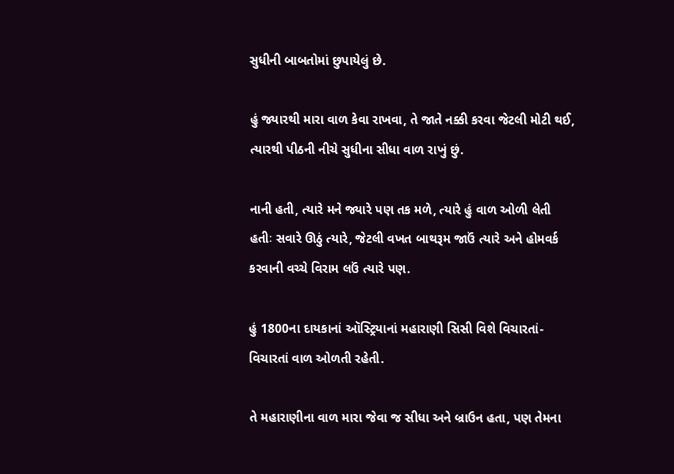સુધીની બાબતોમાં છુપાયેલું છે.

હું જ્યારથી મારા વાળ કેવા રાખવા, તે જાતે નક્કી કરવા જેટલી મોટી થઈ, ત્યારથી પીઠની નીચે સુધીના સીધા વાળ રાખું છું.

નાની હતી, ત્યારે મને જ્યારે પણ તક મળે, ત્યારે હું વાળ ઓળી લેતી હતીઃ સવારે ઊઠું ત્યારે, જેટલી વખત બાથરૂમ જાઉં ત્યારે અને હોમવર્ક કરવાની વચ્ચે વિરામ લઉં ત્યારે પણ.

હું 1800ના દાયકાનાં ઑસ્ટ્રિયાનાં મહારાણી સિસી વિશે વિચારતાં-વિચારતાં વાળ ઓળતી રહેતી.

તે મહારાણીના વાળ મારા જેવા જ સીધા અને બ્રાઉન હતા, પણ તેમના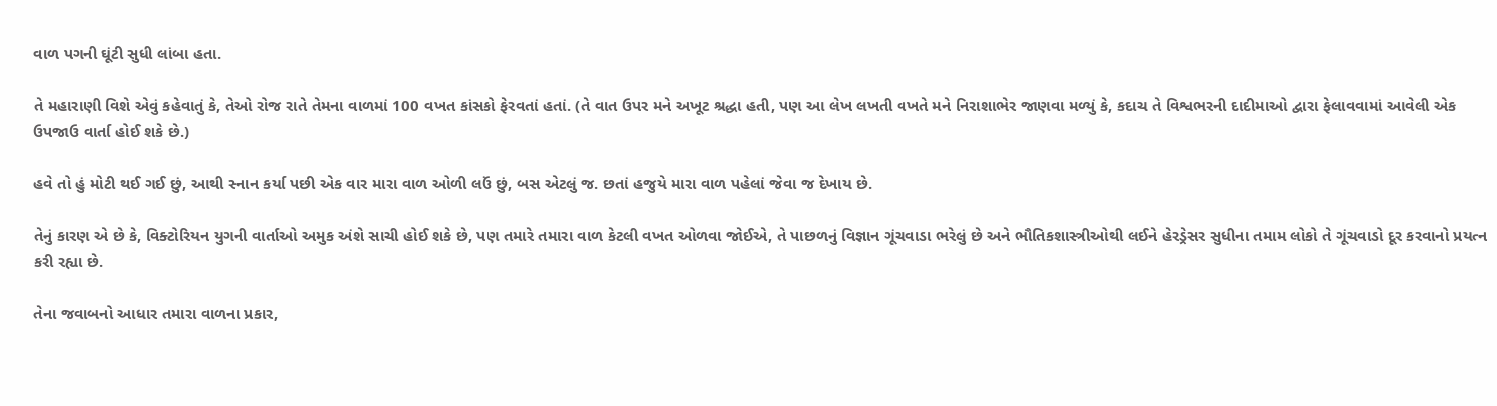વાળ પગની ઘૂંટી સુધી લાંબા હતા.

તે મહારાણી વિશે એવું કહેવાતું કે, તેઓ રોજ રાતે તેમના વાળમાં 100 વખત કાંસકો ફેરવતાં હતાં. (તે વાત ઉપર મને અખૂટ શ્રદ્ધા હતી, પણ આ લેખ લખતી વખતે મને નિરાશાભેર જાણવા મળ્યું કે, કદાચ તે વિશ્વભરની દાદીમાઓ દ્વારા ફેલાવવામાં આવેલી એક ઉપજાઉ વાર્તા હોઈ શકે છે.)

હવે તો હું મોટી થઈ ગઈ છું, આથી સ્નાન કર્યા પછી એક વાર મારા વાળ ઓળી લઉં છું, બસ એટલું જ. છતાં હજુયે મારા વાળ પહેલાં જેવા જ દેખાય છે.

તેનું કારણ એ છે કે, વિક્ટોરિયન યુગની વાર્તાઓ અમુક અંશે સાચી હોઈ શકે છે, પણ તમારે તમારા વાળ કેટલી વખત ઓળવા જોઈએ, તે પાછળનું વિજ્ઞાન ગૂંચવાડા ભરેલું છે અને ભૌતિકશાસ્ત્રીઓથી લઈને હેરડ્રેસર સુધીના તમામ લોકો તે ગૂંચવાડો દૂર કરવાનો પ્રયત્ન કરી રહ્યા છે.

તેના જવાબનો આધાર તમારા વાળના પ્રકાર,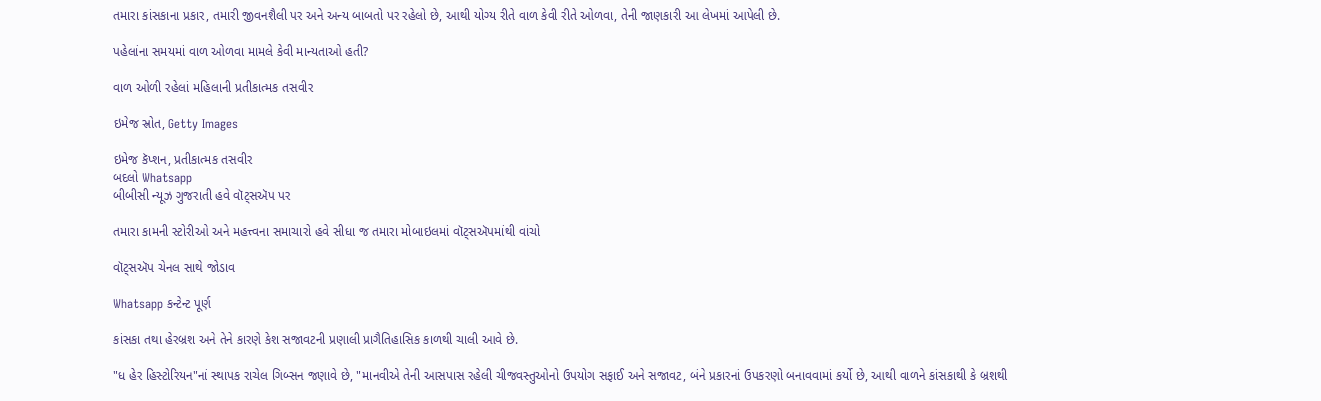તમારા કાંસકાના પ્રકાર, તમારી જીવનશૈલી પર અને અન્ય બાબતો પર રહેલો છે, આથી યોગ્ય રીતે વાળ કેવી રીતે ઓળવા, તેની જાણકારી આ લેખમાં આપેલી છે.

પહેલાંના સમયમાં વાળ ઓળવા મામલે કેવી માન્યતાઓ હતી?

વાળ ઓળી રહેલાં મહિલાની પ્રતીકાત્મક તસવીર

ઇમેજ સ્રોત, Getty Images

ઇમેજ કૅપ્શન, પ્રતીકાત્મક તસવીર
બદલો Whatsapp
બીબીસી ન્યૂઝ ગુજરાતી હવે વૉટ્સઍપ પર

તમારા કામની સ્ટોરીઓ અને મહત્ત્વના સમાચારો હવે સીધા જ તમારા મોબાઇલમાં વૉટ્સઍપમાંથી વાંચો

વૉટ્સઍપ ચેનલ સાથે જોડાવ

Whatsapp કન્ટેન્ટ પૂર્ણ

કાંસકા તથા હેરબ્રશ અને તેને કારણે કેશ સજાવટની પ્રણાલી પ્રાગૈતિહાસિક કાળથી ચાલી આવે છે.

"ધ હેર હિસ્ટોરિયન"નાં સ્થાપક રાચેલ ગિબ્સન જણાવે છે, "માનવીએ તેની આસપાસ રહેલી ચીજવસ્તુઓનો ઉપયોગ સફાઈ અને સજાવટ, બંને પ્રકારનાં ઉપકરણો બનાવવામાં કર્યો છે, આથી વાળને કાંસકાથી કે બ્રશથી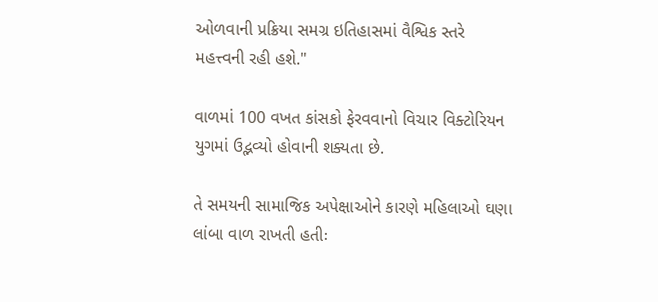ઓળવાની પ્રક્રિયા સમગ્ર ઇતિહાસમાં વૈશ્વિક સ્તરે મહત્ત્વની રહી હશે."

વાળમાં 100 વખત કાંસકો ફેરવવાનો વિચાર વિક્ટોરિયન યુગમાં ઉદ્ભવ્યો હોવાની શક્યતા છે.

તે સમયની સામાજિક અપેક્ષાઓને કારણે મહિલાઓ ઘણા લાંબા વાળ રાખતી હતીઃ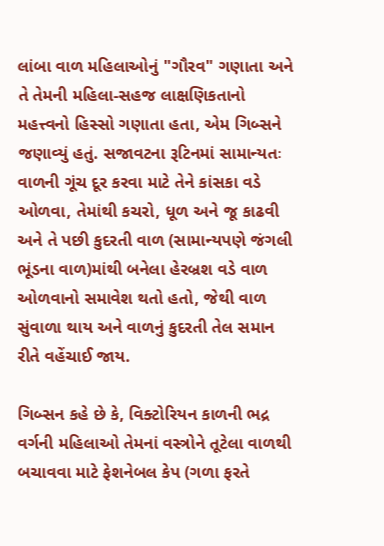લાંબા વાળ મહિલાઓનું "ગૌરવ" ગણાતા અને તે તેમની મહિલા-સહજ લાક્ષણિકતાનો મહત્ત્વનો હિસ્સો ગણાતા હતા, એમ ગિબ્સને જણાવ્યું હતું. સજાવટના રૂટિનમાં સામાન્યતઃ વાળની ગૂંચ દૂર કરવા માટે તેને કાંસકા વડે ઓળવા, તેમાંથી કચરો, ધૂળ અને જૂ કાઢવી અને તે પછી કુદરતી વાળ (સામાન્યપણે જંગલી ભૂંડના વાળ)માંથી બનેલા હેરબ્રશ વડે વાળ ઓળવાનો સમાવેશ થતો હતો, જેથી વાળ સુંવાળા થાય અને વાળનું કુદરતી તેલ સમાન રીતે વહેંચાઈ જાય.

ગિબ્સન કહે છે કે, વિક્ટોરિયન કાળની ભદ્ર વર્ગની મહિલાઓ તેમનાં વસ્ત્રોને તૂટેલા વાળથી બચાવવા માટે ફેશનેબલ કેપ (ગળા ફરતે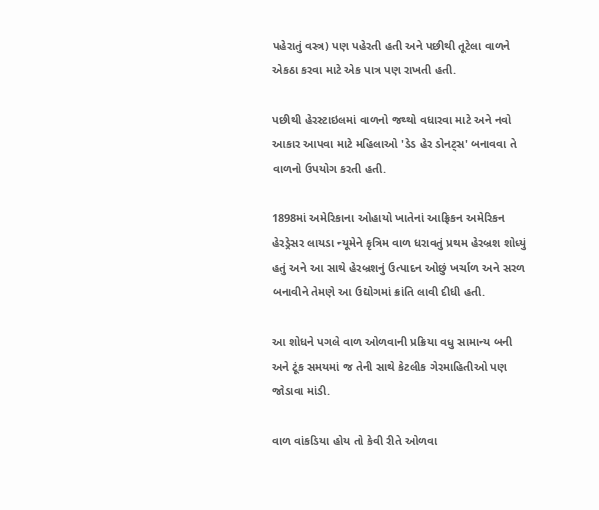પહેરાતું વસ્ત્ર) પણ પહેરતી હતી અને પછીથી તૂટેલા વાળને એકઠા કરવા માટે એક પાત્ર પણ રાખતી હતી.

પછીથી હેરસ્ટાઇલમાં વાળનો જથ્થો વધારવા માટે અને નવો આકાર આપવા માટે મહિલાઓ 'ડેડ હેર ડોનટ્સ' બનાવવા તે વાળનો ઉપયોગ કરતી હતી.

1898માં અમેરિકાના ઓહાયો ખાતેનાં આફ્રિકન અમેરિકન હેરડ્રેસર લાયડા ન્યૂમેને કૃત્રિમ વાળ ધરાવતું પ્રથમ હેરબ્રશ શોધ્યું હતું અને આ સાથે હેરબ્રશનું ઉત્પાદન ઓછું ખર્ચાળ અને સરળ બનાવીને તેમણે આ ઉદ્યોગમાં ક્રાંતિ લાવી દીધી હતી.

આ શોધને પગલે વાળ ઓળવાની પ્રક્રિયા વધુ સામાન્ય બની અને ટૂંક સમયમાં જ તેની સાથે કેટલીક ગેરમાહિતીઓ પણ જોડાવા માંડી.

વાળ વાંકડિયા હોય તો કેવી રીતે ઓળવા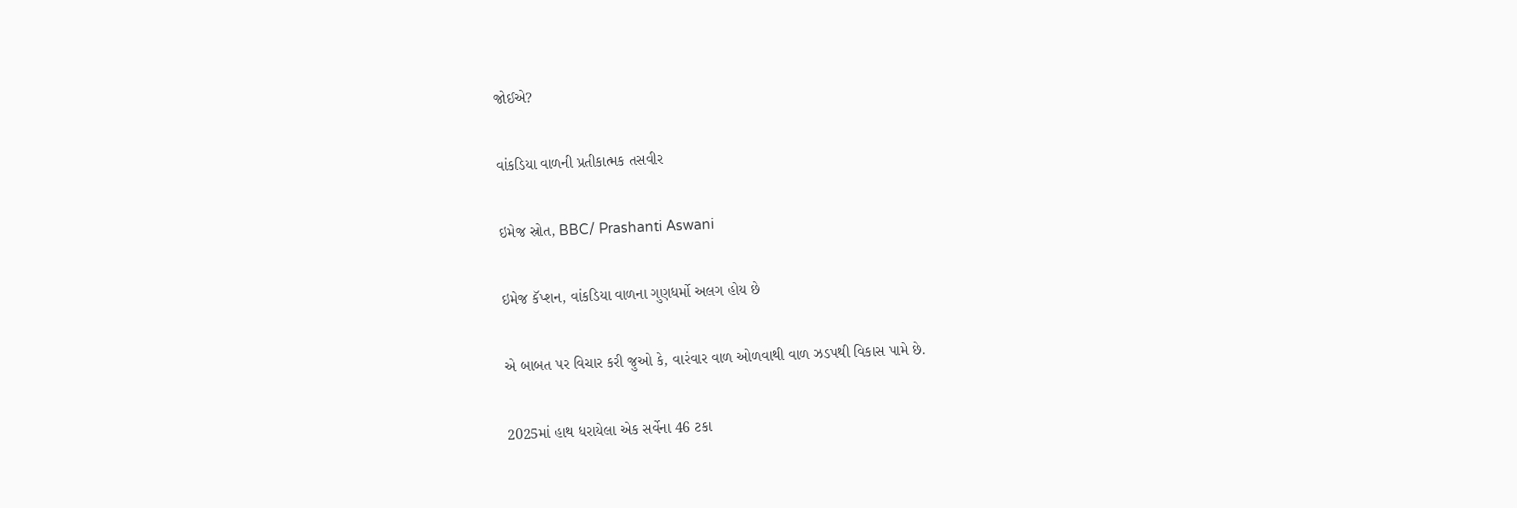જોઈએ?

વાંકડિયા વાળની પ્રતીકાત્મક તસવીર

ઇમેજ સ્રોત, BBC/ Prashanti Aswani

ઇમેજ કૅપ્શન, વાંકડિયા વાળના ગુણધર્મો અલગ હોય છે

એ બાબત પર વિચાર કરી જુઓ કે, વારંવાર વાળ ઓળવાથી વાળ ઝડપથી વિકાસ પામે છે.

2025માં હાથ ધરાયેલા એક સર્વેના 46 ટકા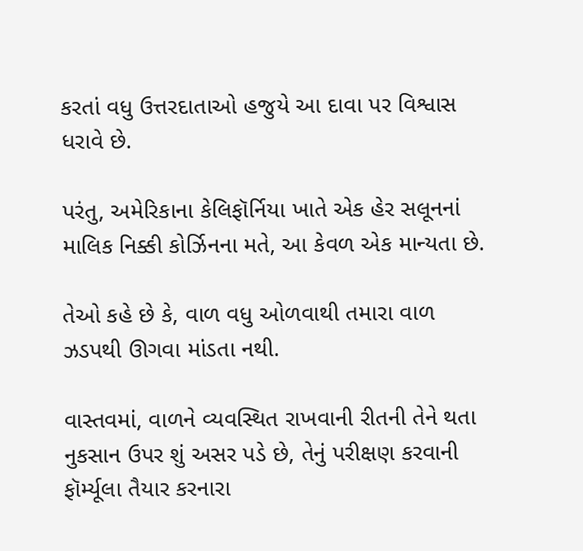કરતાં વધુ ઉત્તરદાતાઓ હજુયે આ દાવા પર વિશ્વાસ ધરાવે છે.

પરંતુ, અમેરિકાના કેલિફૉર્નિયા ખાતે એક હેર સલૂનનાં માલિક નિક્કી કોર્ઝિનના મતે, આ કેવળ એક માન્યતા છે.

તેઓ કહે છે કે, વાળ વધુ ઓળવાથી તમારા વાળ ઝડપથી ઊગવા માંડતા નથી.

વાસ્તવમાં, વાળને વ્યવસ્થિત રાખવાની રીતની તેને થતા નુકસાન ઉપર શું અસર પડે છે, તેનું પરીક્ષણ કરવાની ફૉર્મ્યૂલા તૈયાર કરનારા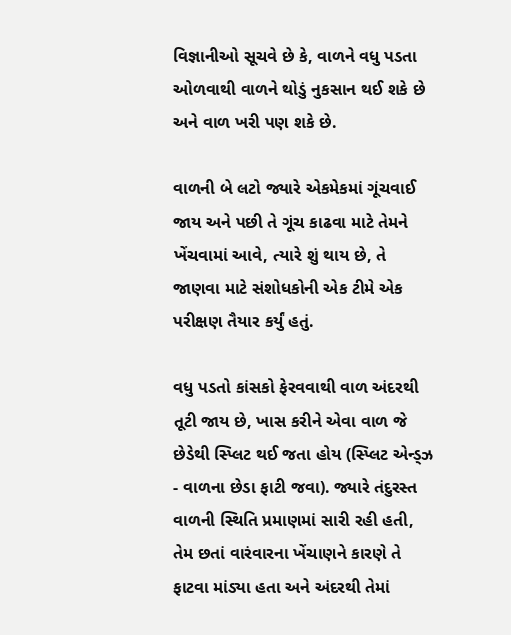વિજ્ઞાનીઓ સૂચવે છે કે, વાળને વધુ પડતા ઓળવાથી વાળને થોડું નુકસાન થઈ શકે છે અને વાળ ખરી પણ શકે છે.

વાળની બે લટો જ્યારે એકમેકમાં ગૂંચવાઈ જાય અને પછી તે ગૂંચ કાઢવા માટે તેમને ખેંચવામાં આવે, ત્યારે શું થાય છે, તે જાણવા માટે સંશોધકોની એક ટીમે એક પરીક્ષણ તૈયાર કર્યું હતું.

વધુ પડતો કાંસકો ફેરવવાથી વાળ અંદરથી તૂટી જાય છે, ખાસ કરીને એવા વાળ જે છેડેથી સ્પ્લિટ થઈ જતા હોય (સ્પ્લિટ એન્ડ્ઝ - વાળના છેડા ફાટી જવા). જ્યારે તંદુરસ્ત વાળની સ્થિતિ પ્રમાણમાં સારી રહી હતી, તેમ છતાં વારંવારના ખેંચાણને કારણે તે ફાટવા માંડ્યા હતા અને અંદરથી તેમાં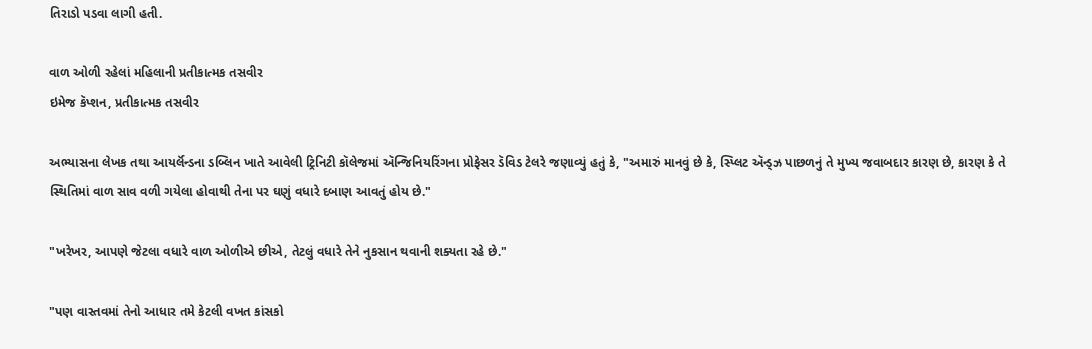તિરાડો પડવા લાગી હતી.

વાળ ઓળી રહેલાં મહિલાની પ્રતીકાત્મક તસવીર
ઇમેજ કૅપ્શન, પ્રતીકાત્મક તસવીર

અભ્યાસના લેખક તથા આયર્લૅન્ડના ડબ્લિન ખાતે આવેલી ટ્રિનિટી કૉલેજમાં ઍન્જિનિયરિંગના પ્રોફેસર ડૅવિડ ટેલરે જણાવ્યું હતું કે, "અમારું માનવું છે કે, સ્પ્લિટ ઍન્ડ્ઝ પાછળનું તે મુખ્ય જવાબદાર કારણ છે, કારણ કે તે સ્થિતિમાં વાળ સાવ વળી ગયેલા હોવાથી તેના પર ઘણું વધારે દબાણ આવતું હોય છે."

"ખરેખર, આપણે જેટલા વધારે વાળ ઓળીએ છીએ, તેટલું વધારે તેને નુકસાન થવાની શક્યતા રહે છે."

"પણ વાસ્તવમાં તેનો આધાર તમે કેટલી વખત કાંસકો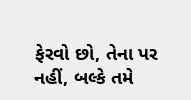ફેરવો છો, તેના પર નહીં, બલ્કે તમે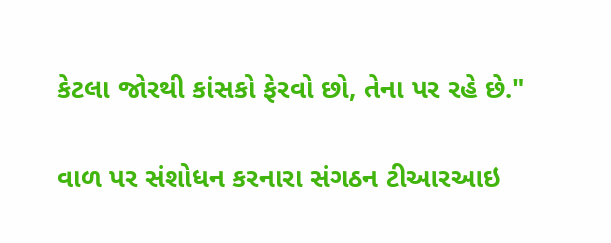કેટલા જોરથી કાંસકો ફેરવો છો, તેના પર રહે છે."

વાળ પર સંશોધન કરનારા સંગઠન ટીઆરઆઇ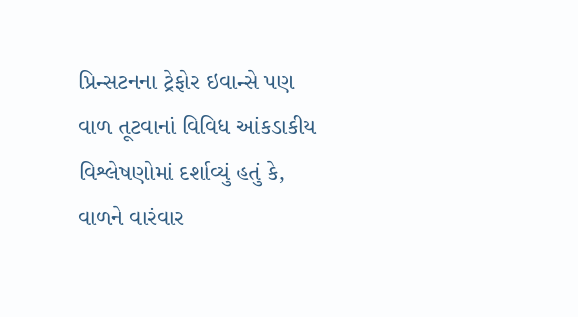પ્રિન્સટનના ટ્રેફોર ઇવાન્સે પણ વાળ તૂટવાનાં વિવિધ આંકડાકીય વિશ્લેષણોમાં દર્શાવ્યું હતું કે, વાળને વારંવાર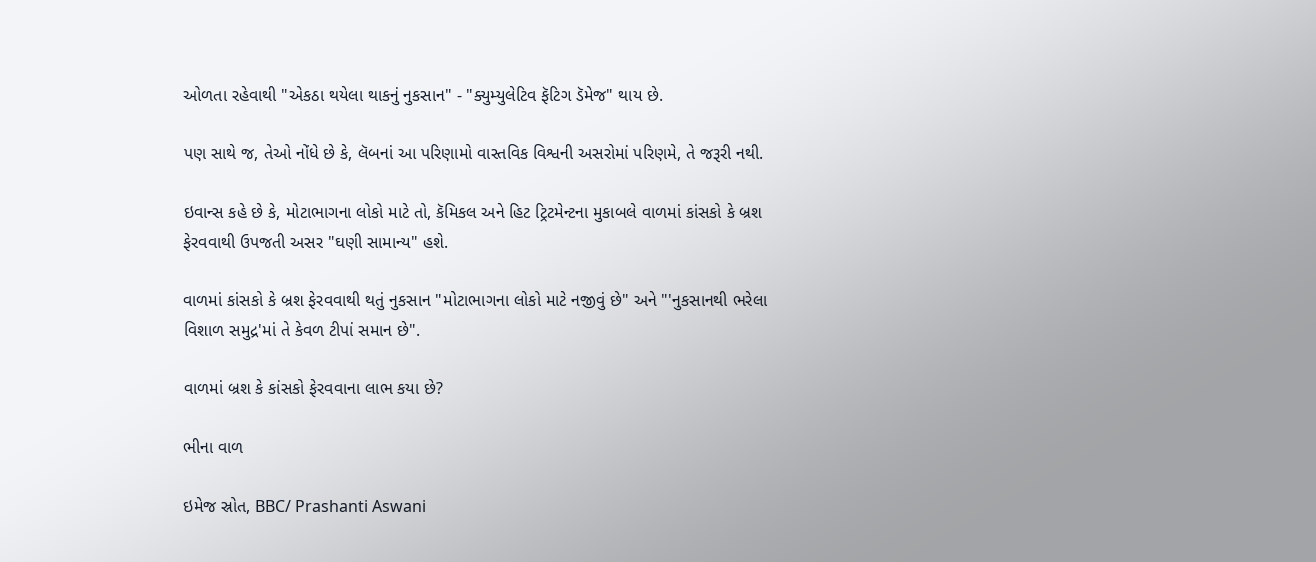ઓળતા રહેવાથી "એકઠા થયેલા થાકનું નુકસાન" - "ક્યુમ્યુલેટિવ ફૅટિગ ડૅમેજ" થાય છે.

પણ સાથે જ, તેઓ નોંધે છે કે, લૅબનાં આ પરિણામો વાસ્તવિક વિશ્વની અસરોમાં પરિણમે, તે જરૂરી નથી.

ઇવાન્સ કહે છે કે, મોટાભાગના લોકો માટે તો, કૅમિકલ અને હિટ ટ્રિટમેન્ટના મુકાબલે વાળમાં કાંસકો કે બ્રશ ફેરવવાથી ઉપજતી અસર "ઘણી સામાન્ય" હશે.

વાળમાં કાંસકો કે બ્રશ ફેરવવાથી થતું નુકસાન "મોટાભાગના લોકો માટે નજીવું છે" અને "'નુકસાનથી ભરેલા વિશાળ સમુદ્ર'માં તે કેવળ ટીપાં સમાન છે".

વાળમાં બ્રશ કે કાંસકો ફેરવવાના લાભ કયા છે?

ભીના વાળ

ઇમેજ સ્રોત, BBC/ Prashanti Aswani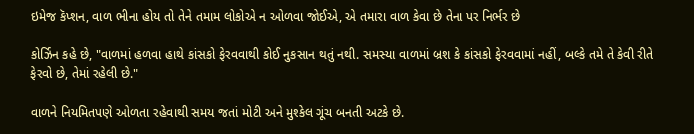ઇમેજ કૅપ્શન, વાળ ભીના હોય તો તેને તમામ લોકોએ ન ઓળવા જોઈએ, એ તમારા વાળ કેવા છે તેના પર નિર્ભર છે

કોર્ઝિન કહે છે, "વાળમાં હળવા હાથે કાંસકો ફેરવવાથી કોઈ નુકસાન થતું નથી. સમસ્યા વાળમાં બ્રશ કે કાંસકો ફેરવવામાં નહીં, બલ્કે તમે તે કેવી રીતે ફેરવો છે, તેમાં રહેલી છે."

વાળને નિયમિતપણે ઓળતા રહેવાથી સમય જતાં મોટી અને મુશ્કેલ ગૂંચ બનતી અટકે છે.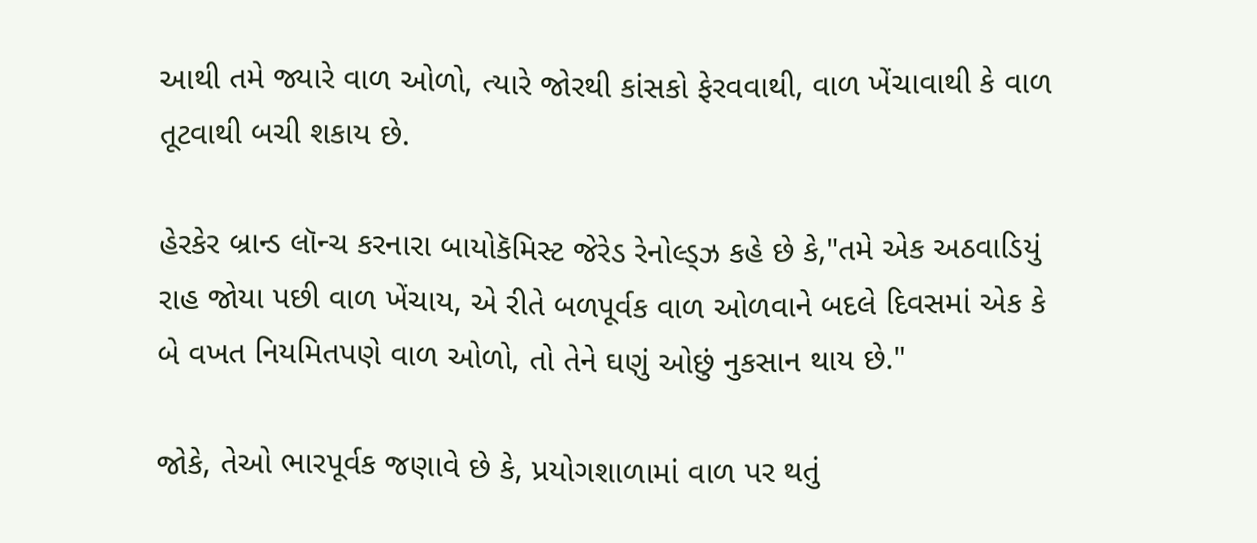આથી તમે જ્યારે વાળ ઓળો, ત્યારે જોરથી કાંસકો ફેરવવાથી, વાળ ખેંચાવાથી કે વાળ તૂટવાથી બચી શકાય છે.

હેરકેર બ્રાન્ડ લૉન્ચ કરનારા બાયોકૅમિસ્ટ જેરેડ રેનોલ્ડ્ઝ કહે છે કે,"તમે એક અઠવાડિયું રાહ જોયા પછી વાળ ખેંચાય, એ રીતે બળપૂર્વક વાળ ઓળવાને બદલે દિવસમાં એક કે બે વખત નિયમિતપણે વાળ ઓળો, તો તેને ઘણું ઓછું નુકસાન થાય છે."

જોકે, તેઓ ભારપૂર્વક જણાવે છે કે, પ્રયોગશાળામાં વાળ પર થતું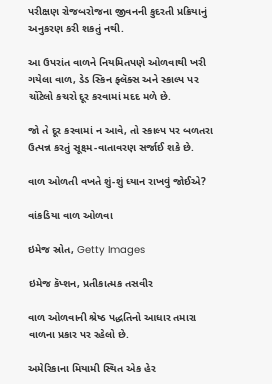પરીક્ષણ રોજબરોજના જીવનની કુદરતી પ્રક્રિયાનું અનુકરણ કરી શકતું નથી.

આ ઉપરાંત વાળને નિયમિતપણે ઓળવાથી ખરી ગયેલા વાળ, ડેડ સ્કિન ફ્લૅક્સ અને સ્કાલ્પ પર ચોંટેલો કચરો દૂર કરવામાં મદદ મળે છે.

જો તે દૂર કરવામાં ન આવે, તો સ્કાલ્પ પર બળતરા ઉત્પન્ન કરતું સૂક્ષ્મ-વાતાવરણ સર્જાઈ શકે છે.

વાળ ઓળતી વખતે શું-શું ધ્યાન રાખવું જોઈએ?

વાંકડિયા વાળ ઓળવા

ઇમેજ સ્રોત, Getty Images

ઇમેજ કૅપ્શન, પ્રતીકાત્મક તસવીર

વાળ ઓળવાની શ્રેષ્ઠ પદ્ધતિનો આધાર તમારા વાળના પ્રકાર પર રહેલો છે.

અમેરિકાના મિયામી સ્થિત એક હેર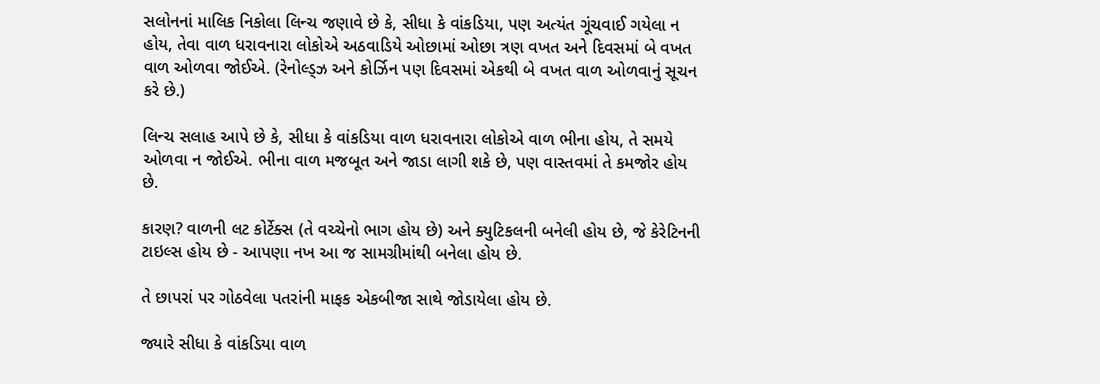સલોનનાં માલિક નિકોલા લિન્ચ જણાવે છે કે, સીધા કે વાંકડિયા, પણ અત્યંત ગૂંચવાઈ ગયેલા ન હોય, તેવા વાળ ધરાવનારા લોકોએ અઠવાડિયે ઓછામાં ઓછા ત્રણ વખત અને દિવસમાં બે વખત વાળ ઓળવા જોઈએ. (રેનોલ્ડ્ઝ અને કોર્ઝિન પણ દિવસમાં એકથી બે વખત વાળ ઓળવાનું સૂચન કરે છે.)

લિન્ચ સલાહ આપે છે કે, સીધા કે વાંકડિયા વાળ ધરાવનારા લોકોએ વાળ ભીના હોય, તે સમયે ઓળવા ન જોઈએ. ભીના વાળ મજબૂત અને જાડા લાગી શકે છે, પણ વાસ્તવમાં તે કમજોર હોય છે.

કારણ? વાળની લટ કોર્ટેક્સ (તે વચ્ચેનો ભાગ હોય છે) અને ક્યુટિકલની બનેલી હોય છે, જે કેરેટિનની ટાઇલ્સ હોય છે - આપણા નખ આ જ સામગ્રીમાંથી બનેલા હોય છે.

તે છાપરાં પર ગોઠવેલા પતરાંની માફક એકબીજા સાથે જોડાયેલા હોય છે.

જ્યારે સીધા કે વાંકડિયા વાળ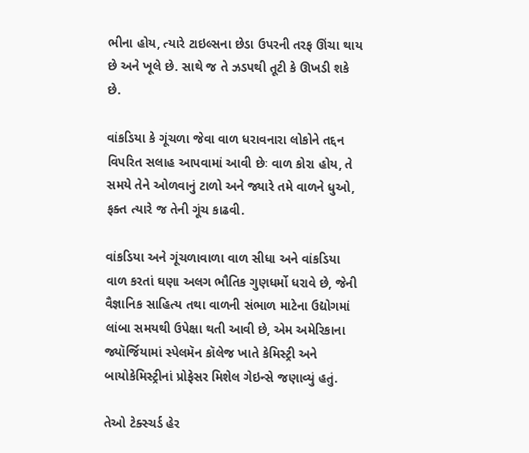ભીના હોય, ત્યારે ટાઇલ્સના છેડા ઉપરની તરફ ઊંચા થાય છે અને ખૂલે છે. સાથે જ તે ઝડપથી તૂટી કે ઊખડી શકે છે.

વાંકડિયા કે ગૂંચળા જેવા વાળ ધરાવનારા લોકોને તદ્દન વિપરિત સલાહ આપવામાં આવી છેઃ વાળ કોરા હોય, તે સમયે તેને ઓળવાનું ટાળો અને જ્યારે તમે વાળને ધુઓ, ફક્ત ત્યારે જ તેની ગૂંચ કાઢવી.

વાંકડિયા અને ગૂંચળાવાળા વાળ સીધા અને વાંકડિયા વાળ કરતાં ઘણા અલગ ભૌતિક ગુણધર્મો ધરાવે છે, જેની વૈજ્ઞાનિક સાહિત્ય તથા વાળની સંભાળ માટેના ઉદ્યોગમાં લાંબા સમયથી ઉપેક્ષા થતી આવી છે, એમ અમેરિકાના જ્યૉર્જિયામાં સ્પેલમૅન કૉલેજ ખાતે કેમિસ્ટ્રી અને બાયોકેમિસ્ટ્રીનાં પ્રોફેસર મિશેલ ગેઇન્સે જણાવ્યું હતું.

તેઓ ટેક્સ્ચર્ડ હેર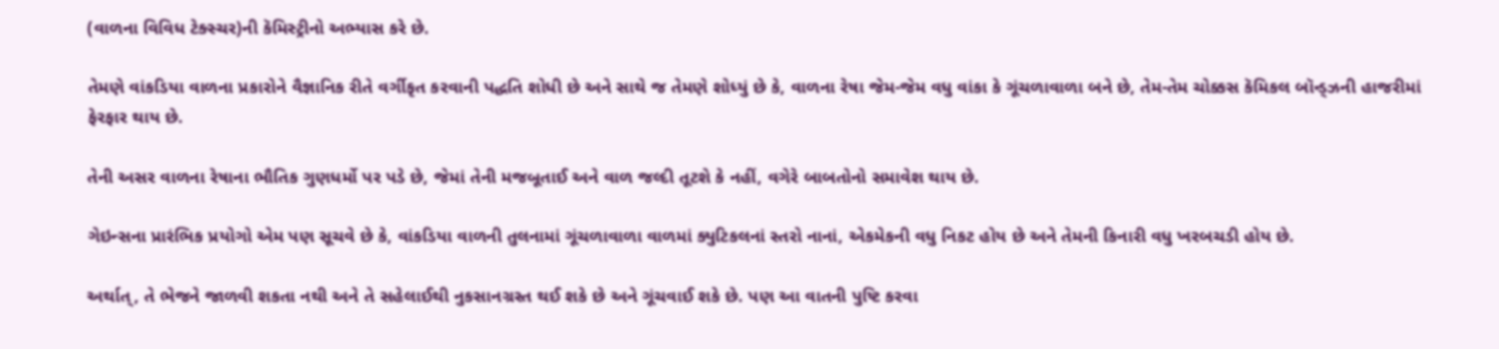(વાળના વિવિધ ટેક્સ્ચર)ની કૅમિસ્ટ્રીનો અભ્યાસ કરે છે.

તેમણે વાંકડિયા વાળના પ્રકારોને વૈજ્ઞાનિક રીતે વર્ગીકૃત કરવાની પદ્ધતિ શોધી છે અને સાથે જ તેમણે શોધ્યું છે કે, વાળના રેષા જેમ-જેમ વધુ વાંકા કે ગૂંચળાવાળા બને છે, તેમ-તેમ ચોક્કસ કૅમિકલ બૉન્ડ્ઝની હાજરીમાં ફેરફાર થાય છે.

તેની અસર વાળના રેષાના ભૌતિક ગુણધર્મો પર પડે છે, જેમાં તેની મજબૂતાઈ અને વાળ જલ્દી તૂટશે કે નહીં, વગેરે બાબતોનો સમાવેશ થાય છે.

ગેઇન્સના પ્રારંભિક પ્રયોગો એમ પણ સૂચવે છે કે, વાંકડિયા વાળની તુલનામાં ગૂંચળાવાળા વાળમાં ક્યુટિકલનાં સ્તરો નાનાં, એકમેકની વધુ નિકટ હોય છે અને તેમની કિનારી વધુ ખરબચડી હોય છે.

અર્થાત્, તે ભેજને જાળવી શકતા નથી અને તે સહેલાઈથી નુકસાનગ્રસ્ત થઈ શકે છે અને ગૂંચવાઈ શકે છે. પણ આ વાતની પુષ્ટિ કરવા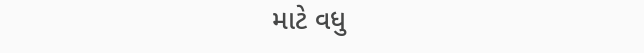માટે વધુ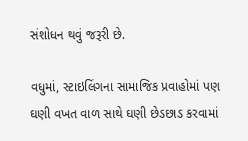સંશોધન થવું જરૂરી છે.

વધુમાં, સ્ટાઇલિંગના સામાજિક પ્રવાહોમાં પણ ઘણી વખત વાળ સાથે ઘણી છેડછાડ કરવામાં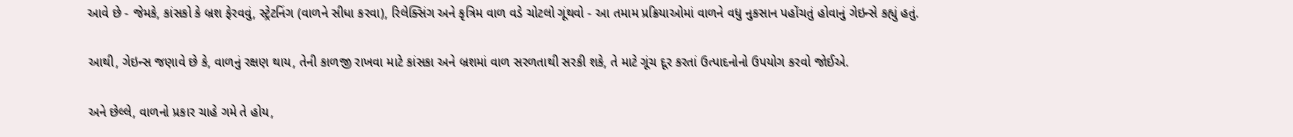આવે છે - જેમકે, કાંસકો કે બ્રશ ફેરવવું, સ્ટ્રેટનિંગ (વાળને સીધા કરવા), રિલેક્સિંગ અને કૃત્રિમ વાળ વડે ચોટલો ગૂંથવો - આ તમામ પ્રક્રિયાઓમાં વાળને વધુ નુકસાન પહોંચતું હોવાનું ગેઇન્સે કહ્યું હતું.

આથી, ગેઇન્સ જણાવે છે કે, વાળનું રક્ષણ થાય, તેની કાળજી રાખવા માટે કાંસકા અને બ્રશમાં વાળ સરળતાથી સરકી શકે, તે માટે ગૂંચ દૂર કરતાં ઉત્પાદનોનો ઉપયોગ કરવો જોઈએ.

અને છેલ્લે, વાળનો પ્રકાર ચાહે ગમે તે હોય,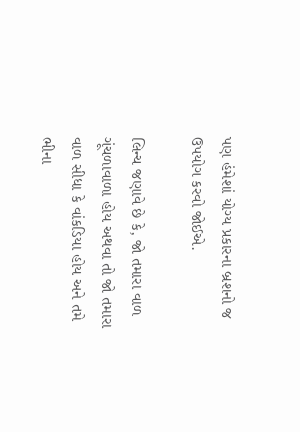પણ હંમેશાં યોગ્ય પ્રકારના બ્રશનો જ ઉપયોગ કરવો જોઈએ.

લિન્ચ જણાવે છે કે, જો તમારા વાળ ગૂંચળાવાળા હોય અથવા તો જો તમારા વાળ સીધા કે વાંકડિયા હોય અને તમે ભીના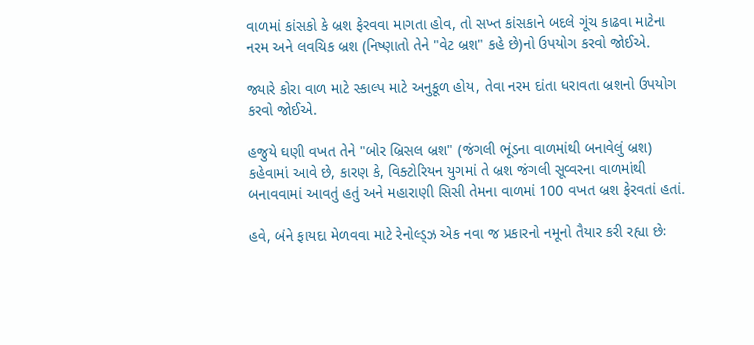વાળમાં કાંસકો કે બ્રશ ફેરવવા માગતા હોવ, તો સખ્ત કાંસકાને બદલે ગૂંચ કાઢવા માટેના નરમ અને લવચિક બ્રશ (નિષ્ણાતો તેને "વેટ બ્રશ" કહે છે)નો ઉપયોગ કરવો જોઈએ.

જ્યારે કોરા વાળ માટે સ્કાલ્પ માટે અનુકૂળ હોય, તેવા નરમ દાંતા ધરાવતા બ્રશનો ઉપયોગ કરવો જોઈએ.

હજુયે ઘણી વખત તેને "બોર બ્રિસલ બ્રશ" (જંગલી ભૂંડના વાળમાંથી બનાવેલું બ્રશ) કહેવામાં આવે છે, કારણ કે, વિક્ટોરિયન યુગમાં તે બ્રશ જંગલી સૂવ્વરના વાળમાંથી બનાવવામાં આવતું હતું અને મહારાણી સિસી તેમના વાળમાં 100 વખત બ્રશ ફેરવતાં હતાં.

હવે, બંને ફાયદા મેળવવા માટે રેનોલ્ડ્ઝ એક નવા જ પ્રકારનો નમૂનો તૈયાર કરી રહ્યા છેઃ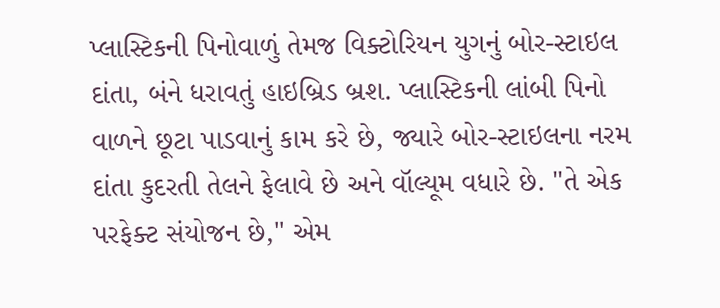પ્લાસ્ટિકની પિનોવાળું તેમજ વિક્ટોરિયન યુગનું બોર-સ્ટાઇલ દાંતા, બંને ધરાવતું હાઇબ્રિડ બ્રશ. પ્લાસ્ટિકની લાંબી પિનો વાળને છૂટા પાડવાનું કામ કરે છે, જ્યારે બોર-સ્ટાઇલના નરમ દાંતા કુદરતી તેલને ફેલાવે છે અને વૉલ્યૂમ વધારે છે. "તે એક પરફેક્ટ સંયોજન છે," એમ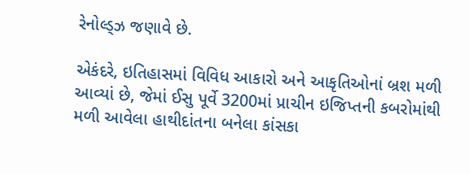રેનોલ્ડ્ઝ જણાવે છે.

એકંદરે, ઇતિહાસમાં વિવિધ આકારો અને આકૃતિઓનાં બ્રશ મળી આવ્યાં છે, જેમાં ઈસુ પૂર્વે 3200માં પ્રાચીન ઇજિપ્તની કબરોમાંથી મળી આવેલા હાથીદાંતના બનેલા કાંસકા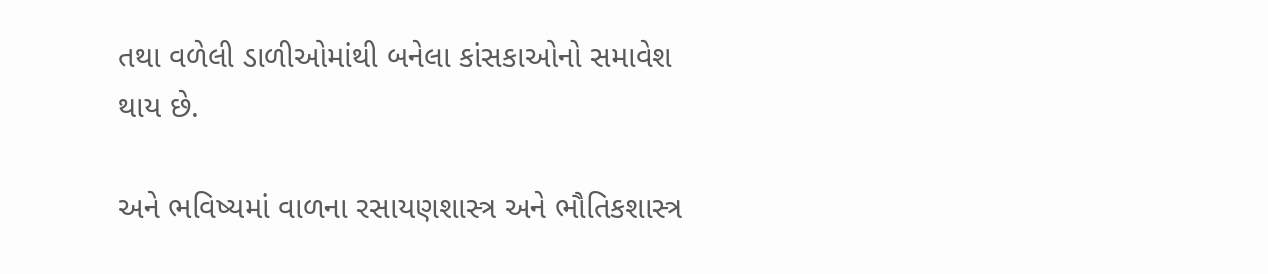તથા વળેલી ડાળીઓમાંથી બનેલા કાંસકાઓનો સમાવેશ થાય છે.

અને ભવિષ્યમાં વાળના રસાયણશાસ્ત્ર અને ભૌતિકશાસ્ત્ર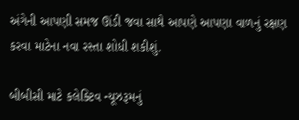અંગેની આપણી સમજ ઊંડી જવા સાથે આપણે આપણા વાળનું રક્ષણ કરવા માટેના નવા રસ્તા શોધી શકીશું.

બીબીસી માટે કલેક્ટિવ ન્યૂઝરૂમનું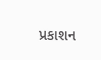પ્રકાશન